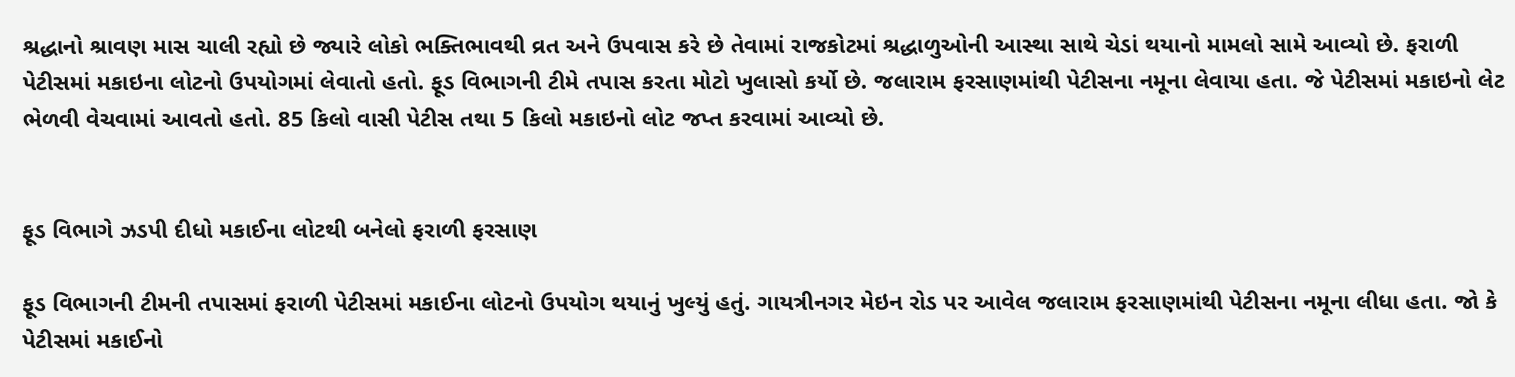શ્રદ્ધાનો શ્રાવણ માસ ચાલી રહ્યો છે જ્યારે લોકો ભક્તિભાવથી વ્રત અને ઉપવાસ કરે છે તેવામાં રાજકોટમાં શ્રદ્ધાળુઓની આસ્થા સાથે ચેડાં થયાનો મામલો સામે આવ્યો છે. ફરાળી પેટીસમાં મકાઇના લોટનો ઉપયોગમાં લેવાતો હતો. ફૂડ વિભાગની ટીમે તપાસ કરતા મોટો ખુલાસો કર્યો છે. જલારામ ફરસાણમાંથી પેટીસના નમૂના લેવાયા હતા. જે પેટીસમાં મકાઇનો લેટ ભેળવી વેચવામાં આવતો હતો. 85 કિલો વાસી પેટીસ તથા 5 કિલો મકાઇનો લોટ જપ્ત કરવામાં આવ્યો છે.


ફૂડ વિભાગે ઝડપી દીધો મકાઈના લોટથી બનેલો ફરાળી ફરસાણ

ફૂડ વિભાગની ટીમની તપાસમાં ફરાળી પેટીસમાં મકાઈના લોટનો ઉપયોગ થયાનું ખુલ્યું હતું. ગાયત્રીનગર મેઇન રોડ પર આવેલ જલારામ ફરસાણમાંથી પેટીસના નમૂના લીધા હતા. જો કે પેટીસમાં મકાઈનો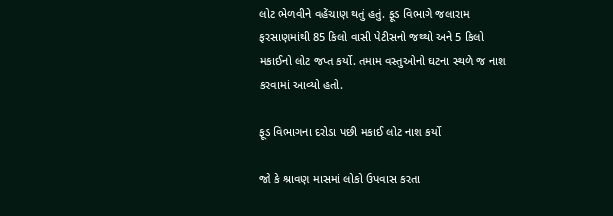લોટ ભેળવીને વહેંચાણ થતું હતું. ફૂડ વિભાગે જલારામ ફરસાણમાંથી 85 કિલો વાસી પેટીસનો જથ્થો અને 5 કિલો મકાઈનો લોટ જપ્ત કર્યો. તમામ વસ્તુઓનો ઘટના સ્થળે જ નાશ કરવામાં આવ્યો હતો.

ફૂડ વિભાગના દરોડા પછી મકાઈ લોટ નાશ કર્યો

જો કે શ્રાવણ માસમાં લોકો ઉપવાસ કરતા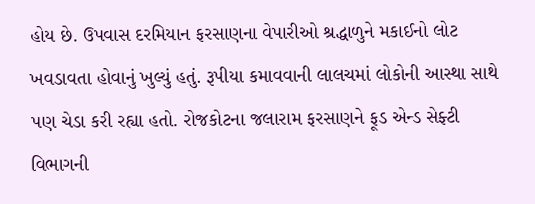હોય છે. ઉપવાસ દરમિયાન ફરસાણના વેપારીઓ શ્રદ્ધાળુને મકાઈનો લોટ ખવડાવતા હોવાનું ખુલ્યું હતું. રૂપીયા કમાવવાની લાલચમાં લોકોની આસ્થા સાથે પણ ચેડા કરી રહ્યા હતો. રોજકોટના જલારામ ફરસાણને ફૂડ એન્ડ સેફ્ટી વિભાગની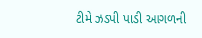ટીમે ઝડપી પાડી આગળની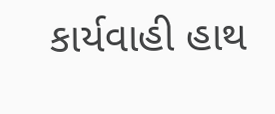કાર્યવાહી હાથ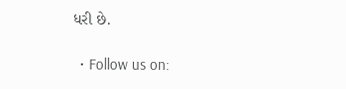ધરી છે.

  • Follow us on: